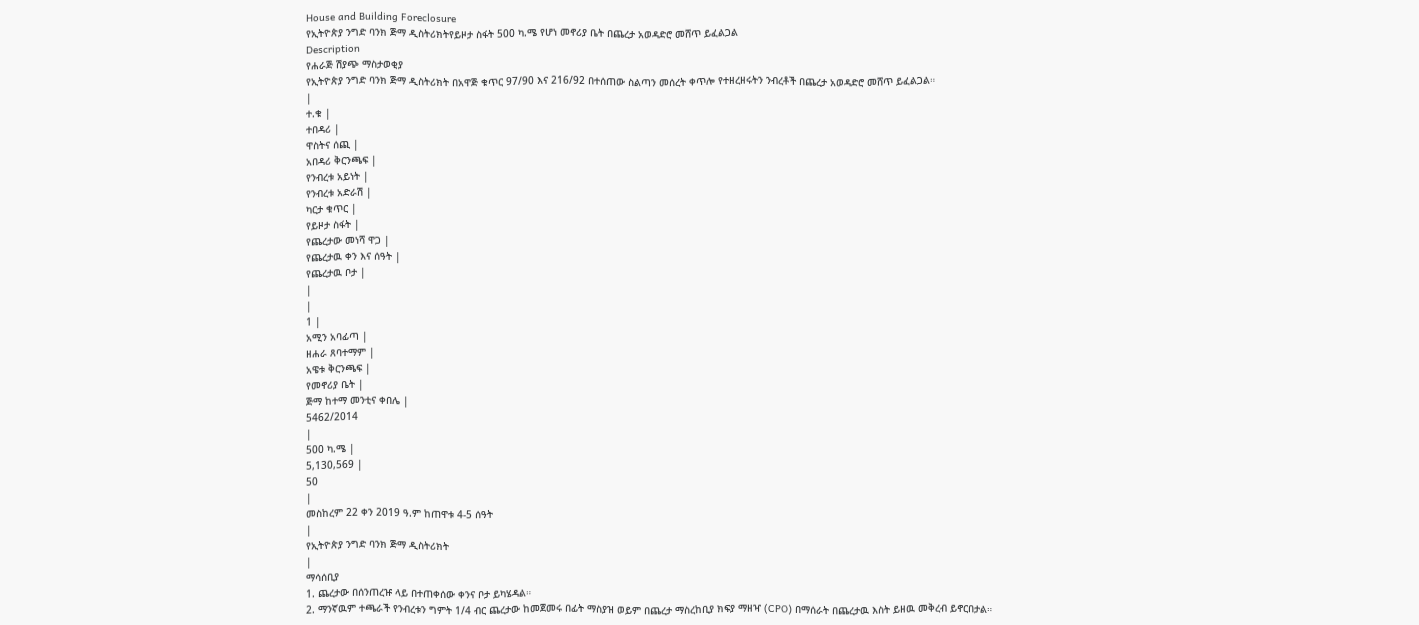House and Building Foreclosure
የኢትዮጵያ ንግድ ባንክ ጅማ ዲስትሪክትየይዞታ ስፋት 500 ካ.ሜ የሆነ መኖሪያ ቤት በጨረታ አወዳድሮ መሸጥ ይፈልጋል
Description
የሐራጅ ሽያጭ ማስታወቂያ
የኢትዮጵያ ንግድ ባንክ ጅማ ዲስትሪክት በአዋጅ ቁጥር 97/90 እና 216/92 በተሰጠው ስልጣን መሰረት ቀጥሎ የተዘረዘሩትን ንብረቶች በጨረታ አወዳድሮ መሸጥ ይፈልጋል።
|
ተ.ቁ |
ተበዳሪ |
ዋስትና ሰጪ |
አበዳሪ ቅርንጫፍ |
የንብረቱ አይነት |
የንብረቱ አድራሽ |
ካርታ ቁጥር |
የይዞታ ስፋት |
የጨረታው መነሻ ዋጋ |
የጨረታዉ ቀን እና ሰዓት |
የጨረታዉ ቦታ |
|
|
1 |
አሚን አባፊጣ |
ዘሐራ ጸባተማም |
አዌቱ ቅርንጫፍ |
የመኖሪያ ቤት |
ጅማ ከተማ መንቲና ቀበሌ |
5462/2014
|
500 ካ.ሜ |
5,130,569 |
50
|
መስከረም 22 ቀን 2019 ዓ.ም ከጠዋቱ 4-5 ሰዓት
|
የኢትዮጵያ ንግድ ባንክ ጅማ ዲስትሪክት
|
ማሳሰቢያ
1. ጨረታው በሰንጠረዡ ላይ በተጠቀሰው ቀንና ቦታ ይካሄዳል።
2. ማንኛዉም ተጫራች የንብረቱን ግምት 1/4 ብር ጨረታው ከመጀመሩ በፊት ማስያዝ ወይም በጨረታ ማስረከቢያ ክፍያ ማዘዣ (CPO) በማሰራት በጨረታዉ እስት ይዘዉ መቅረብ ይኖርበታል።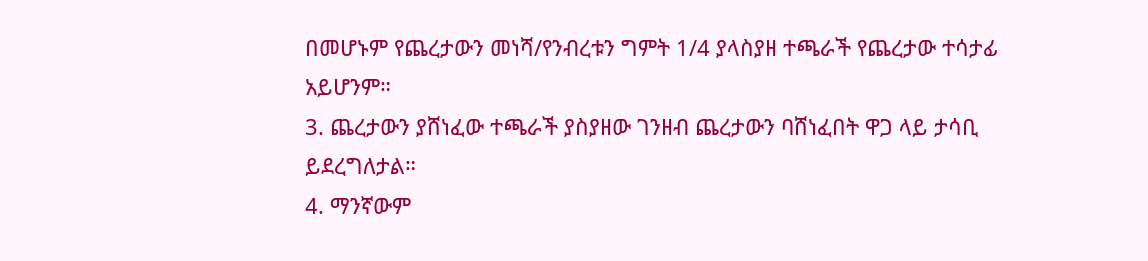በመሆኑም የጨረታውን መነሻ/የንብረቱን ግምት 1/4 ያላስያዘ ተጫራች የጨረታው ተሳታፊ አይሆንም።
3. ጨረታውን ያሸነፈው ተጫራች ያስያዘው ገንዘብ ጨረታውን ባሸነፈበት ዋጋ ላይ ታሳቢ ይደረግለታል።
4. ማንኛውም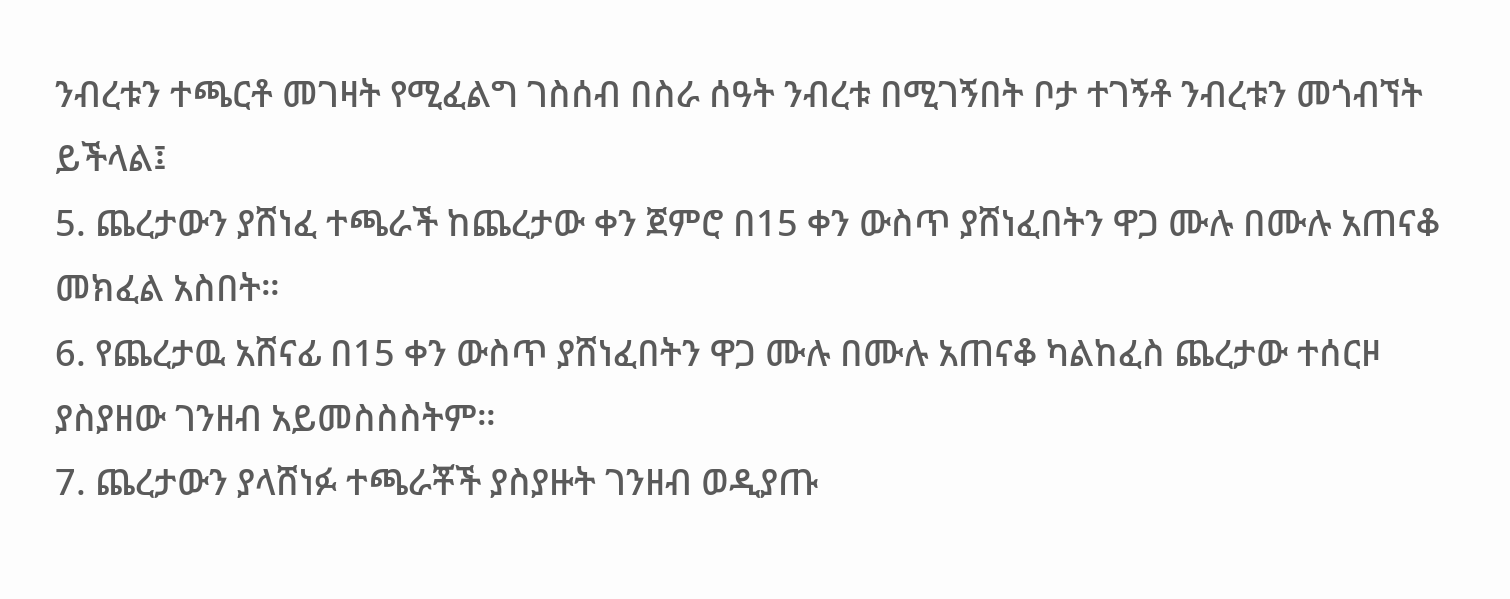ንብረቱን ተጫርቶ መገዛት የሚፈልግ ገስሰብ በስራ ሰዓት ንብረቱ በሚገኝበት ቦታ ተገኝቶ ንብረቱን መጎብኘት ይችላል፤
5. ጨረታውን ያሸነፈ ተጫራች ከጨረታው ቀን ጀምሮ በ15 ቀን ውስጥ ያሸነፈበትን ዋጋ ሙሉ በሙሉ አጠናቆ መክፈል አስበት።
6. የጨረታዉ አሸናፊ በ15 ቀን ውስጥ ያሸነፈበትን ዋጋ ሙሉ በሙሉ አጠናቆ ካልከፈስ ጨረታው ተሰርዞ ያስያዘው ገንዘብ አይመስስስትም።
7. ጨረታውን ያላሸነፉ ተጫራቾች ያስያዙት ገንዘብ ወዲያጡ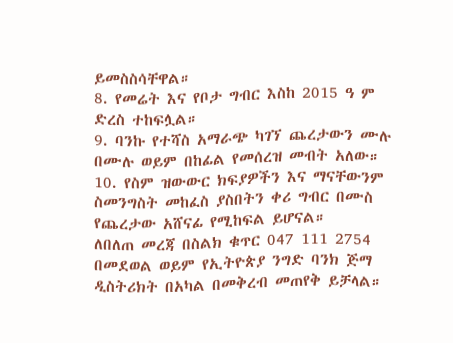ይመስስሳቸዋል።
8. የመሬት እና የቦታ ግብር እስከ 2015 ዓ ም ድረስ ተከፍሏል።
9. ባንኩ የተሻስ አማራጭ ካገኘ ጨረታውን ሙሉ በሙሉ ወይም በከፊል የመሰረዝ መብት አለው።
10. የስም ዝውውር ክፍያዎችን እና ማናቸውንም ስመንግስት መከፈስ ያስበትን ቀሪ ግብር በሙስ የጨረታው አሸናፊ የሚከፍል ይሆናል።
ለበለጠ መረጃ በስልክ ቁጥር 047 111 2754 በመደወል ወይም የኢትዮጵያ ንግድ ባንክ ጅማ ዲስትሪክት በአካል በመቅረብ መጠየቅ ይቻላል።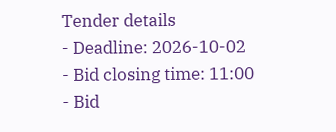Tender details
- Deadline: 2026-10-02
- Bid closing time: 11:00
- Bid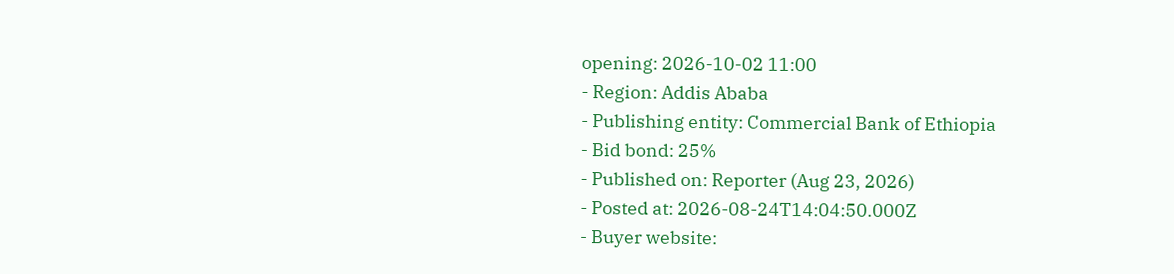opening: 2026-10-02 11:00
- Region: Addis Ababa
- Publishing entity: Commercial Bank of Ethiopia
- Bid bond: 25%
- Published on: Reporter (Aug 23, 2026)
- Posted at: 2026-08-24T14:04:50.000Z
- Buyer website: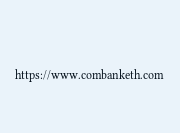https://www.combanketh.com